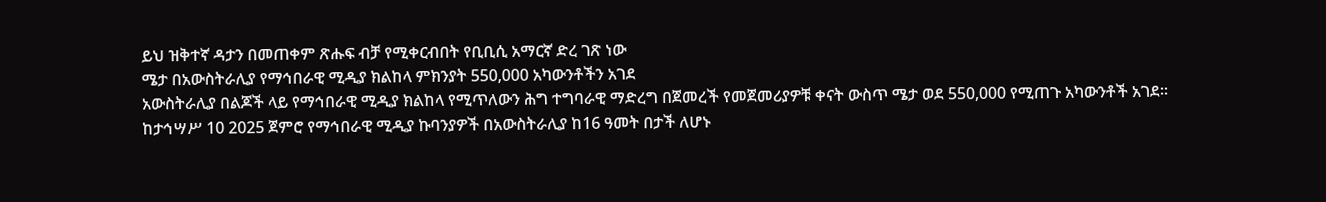ይህ ዝቅተኛ ዳታን በመጠቀም ጽሑፍ ብቻ የሚቀርብበት የቢቢሲ አማርኛ ድረ ገጽ ነው
ሜታ በአውስትራሊያ የማኅበራዊ ሚዲያ ክልከላ ምክንያት 550,000 አካውንቶችን አገደ
አውስትራሊያ በልጆች ላይ የማኅበራዊ ሚዲያ ክልከላ የሚጥለውን ሕግ ተግባራዊ ማድረግ በጀመረች የመጀመሪያዎቹ ቀናት ውስጥ ሜታ ወደ 550,000 የሚጠጉ አካውንቶች አገደ።
ከታኅሣሥ 10 2025 ጀምሮ የማኅበራዊ ሚዲያ ኩባንያዎች በአውስትራሊያ ከ16 ዓመት በታች ለሆኑ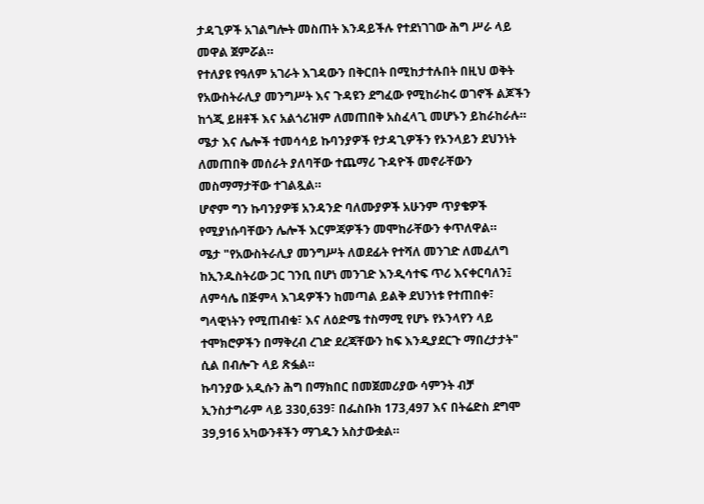ታዳጊዎች አገልግሎት መስጠት እንዳይችሉ የተደነገገው ሕግ ሥራ ላይ መዋል ጀምሯል።
የተለያዩ የዓለም አገራት እገዳውን በቅርበት በሚከታተሉበት በዚህ ወቅት የአውስትራሊያ መንግሥት እና ጉዳዩን ደግፈው የሚከራከሩ ወገኖች ልጆችን ከጎጂ ይዘቶች እና አልጎሪዝም ለመጠበቅ አስፈላጊ መሆኑን ይከራከራሉ።
ሜታ እና ሌሎች ተመሳሳይ ኩባንያዎች የታዳጊዎችን የኦንላይን ደህንነት ለመጠበቅ መሰራት ያለባቸው ተጨማሪ ጉዳዮች መኖራቸውን መስማማታቸው ተገልጿል።
ሆኖም ግን ኩባንያዎቹ አንዳንድ ባለሙያዎች አሁንም ጥያቄዎች የሚያነሱባቸውን ሌሎች እርምጃዎችን መሞከራቸውን ቀጥለዋል።
ሜታ "የአውስትራሊያ መንግሥት ለወደፊት የተሻለ መንገድ ለመፈለግ ከኢንዱስትሪው ጋር ገንቢ በሆነ መንገድ እንዲሳተፍ ጥሪ እናቀርባለን፤ ለምሳሌ በጅምላ እገዳዎችን ከመጣል ይልቅ ደህንነቱ የተጠበቀ፣ ግላዊነትን የሚጠብቁ፣ እና ለዕድሜ ተስማሚ የሆኑ የኦንላየን ላይ ተሞክሮዎችን በማቅረብ ረገድ ደረጃቸውን ከፍ እንዲያደርጉ ማበረታታት" ሲል በብሎጉ ላይ ጽፏል።
ኩባንያው አዲሱን ሕግ በማክበር በመጀመሪያው ሳምንት ብቻ ኢንስታግራም ላይ 330,639፣ በፌስቡክ 173,497 እና በትሬድስ ደግሞ 39,916 አካውንቶችን ማገዱን አስታውቋል።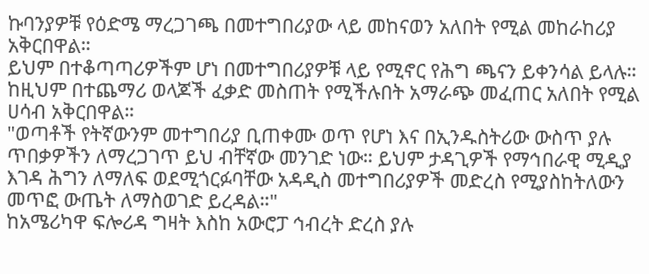ኩባንያዎቹ የዕድሜ ማረጋገጫ በመተግበሪያው ላይ መከናወን አለበት የሚል መከራከሪያ አቅርበዋል።
ይህም በተቆጣጣሪዎችም ሆነ በመተግበሪያዎቹ ላይ የሚኖር የሕግ ጫናን ይቀንሳል ይላሉ።
ከዚህም በተጨማሪ ወላጆች ፈቃድ መስጠት የሚችሉበት አማራጭ መፈጠር አለበት የሚል ሀሳብ አቅርበዋል።
"ወጣቶች የትኛውንም መተግበሪያ ቢጠቀሙ ወጥ የሆነ እና በኢንዱስትሪው ውስጥ ያሉ ጥበቃዎችን ለማረጋገጥ ይህ ብቸኛው መንገድ ነው። ይህም ታዳጊዎች የማኅበራዊ ሚዲያ እገዳ ሕግን ለማለፍ ወደሚጎርፉባቸው አዳዲስ መተግበሪያዎች መድረስ የሚያስከትለውን መጥፎ ውጤት ለማስወገድ ይረዳል።"
ከአሜሪካዋ ፍሎሪዳ ግዛት እስከ አውሮፓ ኅብረት ድረስ ያሉ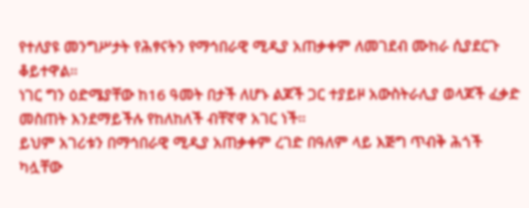የተለያዩ መንግሥታት የሕፃናትን የማኅበራዊ ሚዲያ አጠቃቀም ለመገደብ ሙከራ ሲያደርጉ ቆይተዋል።
ነገር ግን ዕድሜያቸው ከ16 ዓመት በታች ለሆኑ ልጆች ጋር ተያይዞ አውስትራሊያ ወላጆች ፈቃድ መስጠት እንደማይችሉ የከለከለች ብቸኛዋ አገር ነች።
ይህም አገሪቱን በማኅበራዊ ሚዲያ አጠቃቀም ረገድ በዓለም ላይ እጅግ ጥብቅ ሕጎች ካሏቸው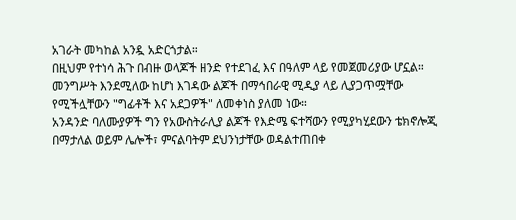አገራት መካከል አንዷ አድርጎታል።
በዚህም የተነሳ ሕጉ በብዙ ወላጆች ዘንድ የተደገፈ እና በዓለም ላይ የመጀመሪያው ሆኗል።
መንግሥት እንደሚለው ከሆነ እገዳው ልጆች በማኅበራዊ ሚዲያ ላይ ሊያጋጥሟቸው የሚችሏቸውን "ግፊቶች እና አደጋዎች" ለመቀነስ ያለመ ነው።
አንዳንድ ባለሙያዎች ግን የአውስትራሊያ ልጆች የእድሜ ፍተሻውን የሚያካሂደውን ቴክኖሎጂ በማታለል ወይም ሌሎች፣ ምናልባትም ደህንነታቸው ወዳልተጠበቀ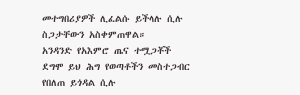መተግበሪያዎች ሊፈልሱ ይችላሉ ሲሉ ስጋታቸውን አስቀምጠዋል።
አንዳንድ የአእምሮ ጤና ተሟጋቾች ደግሞ ይህ ሕግ የወጣቶችን መስተጋብር የበለጠ ይጎዳል ሲሉ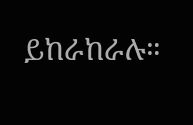ይከራከራሉ።